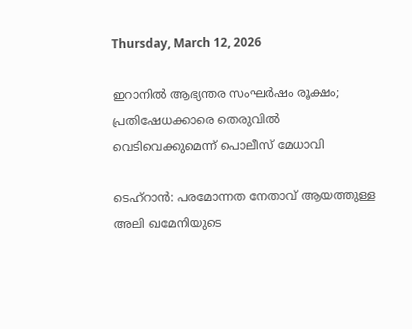Thursday, March 12, 2026

ഇറാനിൽ ആഭ്യന്തര സംഘർഷം രൂക്ഷം; പ്രതിഷേധക്കാരെ തെരുവിൽ വെടിവെക്കുമെന്ന്‌ പൊലീസ്‌ മേധാവി

ടെഹ്‌റാൻ: പരമോന്നത നേതാവ് ആയത്തുള്ള അലി ഖമേനിയുടെ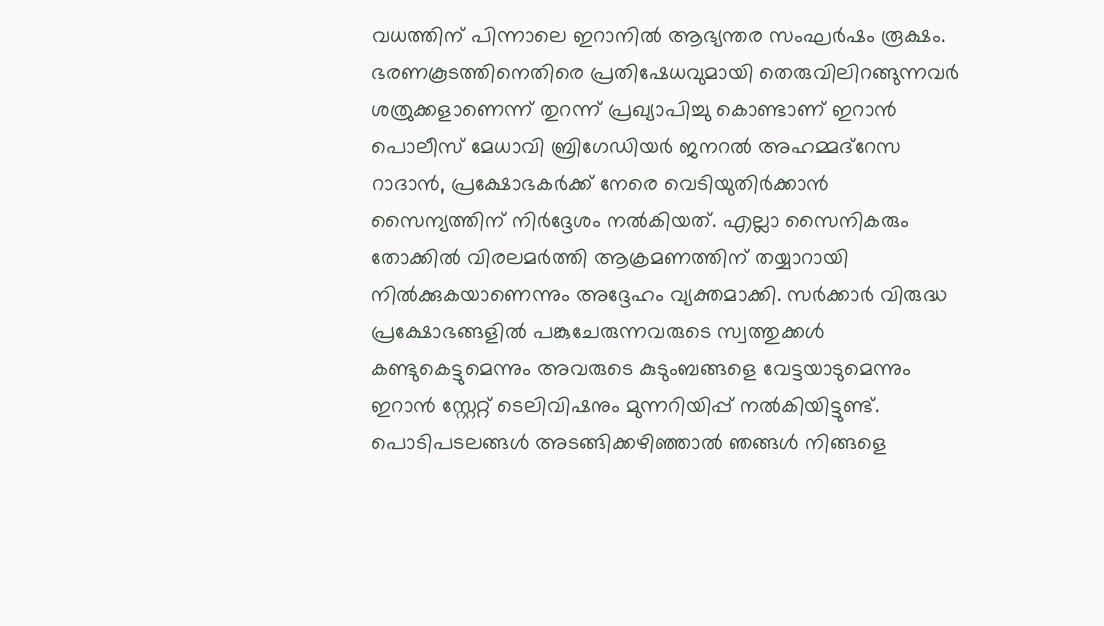വധത്തിന് പിന്നാലെ ഇറാനിൽ ആഭ്യന്തര സംഘർഷം രൂക്ഷം. ഭരണകൂടത്തിനെതിരെ പ്രതിഷേധവുമായി തെരുവിലിറങ്ങുന്നവർ ശത്രുക്കളാണെന്ന്‌ തുറന്ന്‌ പ്രഖ്യാപിച്ചു കൊണ്ടാണ്‌ ഇറാൻ പൊലീസ്‌ മേധാവി ബ്രിഗേഡിയർ ജനറൽ അഹമ്മദ്‌റേസ റാദാൻ, പ്രക്ഷോഭകർക്ക് നേരെ വെടിയുതിർക്കാൻ സൈന്യത്തിന് നിർദ്ദേശം നൽകിയത്‌. എല്ലാ സൈനികരും തോക്കിൽ വിരലമർത്തി ആക്രമണത്തിന്‌ തയ്യാറായി നിൽക്കുകയാണെന്നും അദ്ദേഹം വ്യക്തമാക്കി. സർക്കാർ വിരുദ്ധ പ്രക്ഷോഭങ്ങളിൽ പങ്കുചേരുന്നവരുടെ സ്വത്തുക്കൾ കണ്ടുകെട്ടുമെന്നും അവരുടെ കുടുംബങ്ങളെ വേട്ടയാടുമെന്നും ഇറാൻ സ്റ്റേറ്റ് ടെലിവിഷനും മുന്നറിയിപ്പ് നൽകിയിട്ടുണ്ട്‌. പൊടിപടലങ്ങൾ അടങ്ങിക്കഴിഞ്ഞാൽ ഞങ്ങൾ നിങ്ങളെ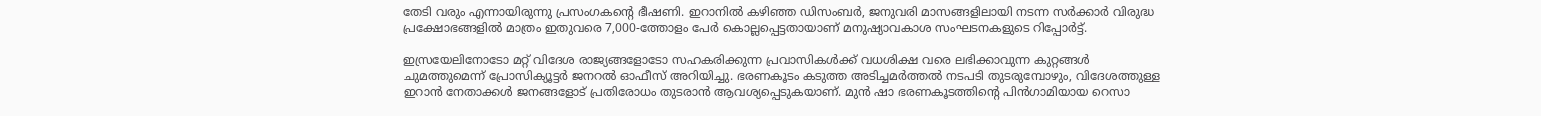തേടി വരും എന്നായിരുന്നു പ്രസംഗകന്റെ ഭീഷണി. ഇറാനിൽ കഴിഞ്ഞ ഡിസംബർ, ജനുവരി മാസങ്ങളിലായി നടന്ന സർക്കാർ വിരുദ്ധ പ്രക്ഷോഭങ്ങളിൽ മാത്രം ഇതുവരെ 7,000-ത്തോളം പേർ കൊല്ലപ്പെട്ടതായാണ് മനുഷ്യാവകാശ സംഘടനകളുടെ റിപ്പോർട്ട്.

ഇസ്രയേലിനോടോ മറ്റ് വിദേശ രാജ്യങ്ങളോടോ സഹകരിക്കുന്ന പ്രവാസികൾക്ക് വധശിക്ഷ വരെ ലഭിക്കാവുന്ന കുറ്റങ്ങൾ ചുമത്തുമെന്ന് പ്രോസിക്യൂട്ടർ ജനറൽ ഓഫീസ് അറിയിച്ചു. ഭരണകൂടം കടുത്ത അടിച്ചമർത്തൽ നടപടി തുടരുമ്പോഴും, വിദേശത്തുള്ള ഇറാൻ നേതാക്കൾ ജനങ്ങളോട് പ്രതിരോധം തുടരാൻ ആവശ്യപ്പെടുകയാണ്. മുൻ ഷാ ഭരണകൂടത്തിന്റെ പിൻഗാമിയായ റെസാ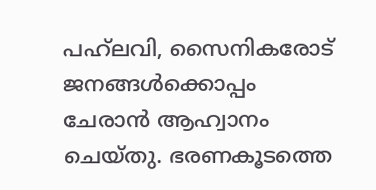പഹ്‌ലവി, സൈനികരോട് ജനങ്ങൾക്കൊപ്പം ചേരാൻ ആഹ്വാനം ചെയ്തു. ഭരണകൂടത്തെ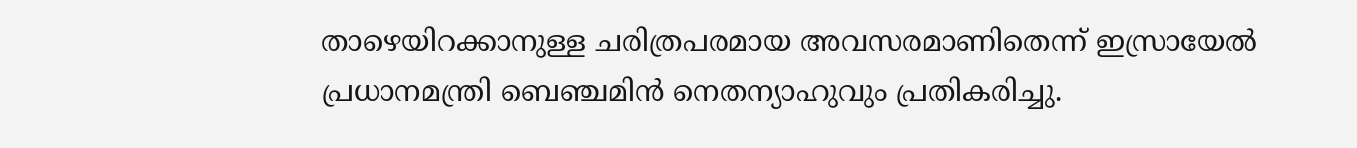താഴെയിറക്കാനുള്ള ചരിത്രപരമായ അവസരമാണിതെന്ന് ഇസ്രായേൽ പ്രധാനമന്ത്രി ബെഞ്ചമിൻ നെതന്യാഹുവും പ്രതികരിച്ചു.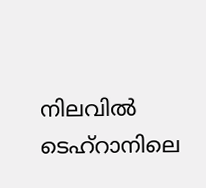നിലവിൽ ടെഹ്‌റാനിലെ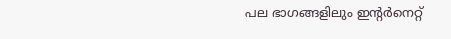പല ഭാഗങ്ങളിലും ഇന്റർനെറ്റ്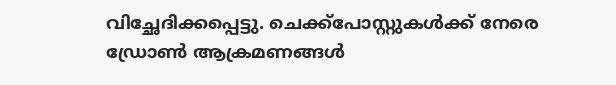വിച്ഛേദിക്കപ്പെട്ടു. ചെക്ക്‌പോസ്റ്റുകൾക്ക് നേരെ ഡ്രോൺ ആക്രമണങ്ങൾ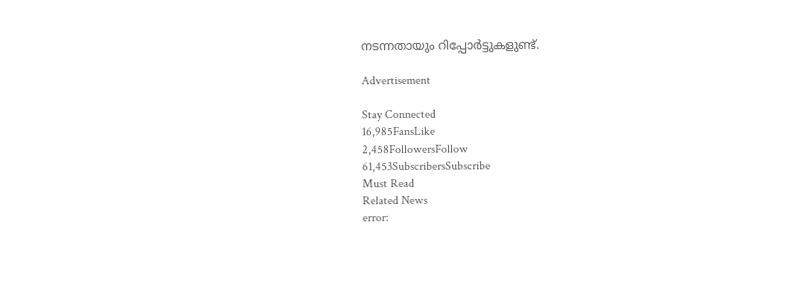നടന്നതായും റിപ്പോർട്ടുകളുണ്ട്.

Advertisement

Stay Connected
16,985FansLike
2,458FollowersFollow
61,453SubscribersSubscribe
Must Read
Related News
error: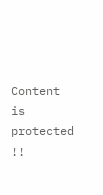Content is protected !!